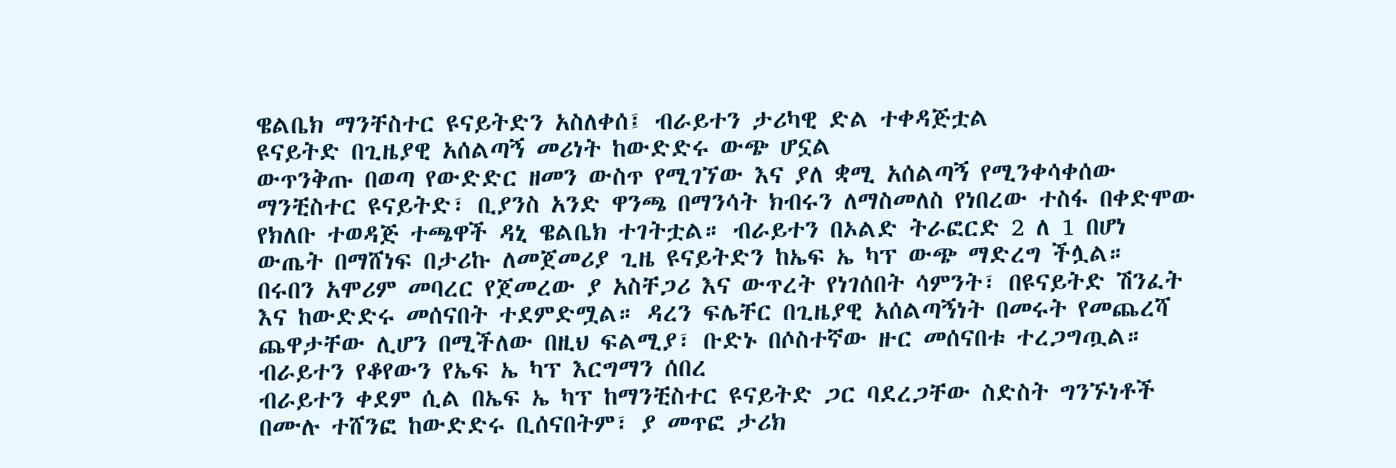ዌልቤክ ማንቸስተር ዩናይትድን አስለቀሰ፤ ብራይተን ታሪካዊ ድል ተቀዳጅቷል
ዩናይትድ በጊዜያዊ አሰልጣኝ መሪነት ከውድድሩ ውጭ ሆኗል
ውጥንቅጡ በወጣ የውድድር ዘመን ውስጥ የሚገኘው እና ያለ ቋሚ አሰልጣኝ የሚንቀሳቀሰው ማንቺስተር ዩናይትድ፣ ቢያንስ አንድ ዋንጫ በማንሳት ክብሩን ለማስመለስ የነበረው ተስፋ በቀድሞው የክለቡ ተወዳጅ ተጫዋች ዳኒ ዌልቤክ ተገትቷል። ብራይተን በኦልድ ትራፎርድ 2 ለ 1 በሆነ ውጤት በማሸነፍ በታሪኩ ለመጀመሪያ ጊዜ ዩናይትድን ከኤፍ ኤ ካፕ ውጭ ማድረግ ችሏል።
በሩበን አሞሪም መባረር የጀመረው ያ አስቸጋሪ እና ውጥረት የነገሰበት ሳምንት፣ በዩናይትድ ሽንፈት እና ከውድድሩ መሰናበት ተደምድሟል። ዳረን ፍሌቸር በጊዜያዊ አሰልጣኝነት በመሩት የመጨረሻ ጨዋታቸው ሊሆን በሚችለው በዚህ ፍልሚያ፣ ቡድኑ በሶስተኛው ዙር መሰናበቱ ተረጋግጧል።
ብራይተን የቆየውን የኤፍ ኤ ካፕ እርግማን ሰበረ
ብራይተን ቀደም ሲል በኤፍ ኤ ካፕ ከማንቺስተር ዩናይትድ ጋር ባደረጋቸው ስድስት ግንኙነቶች በሙሉ ተሸንፎ ከውድድሩ ቢሰናበትም፣ ያ መጥፎ ታሪክ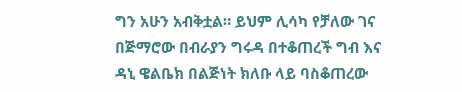ግን አሁን አብቅቷል። ይህም ሊሳካ የቻለው ገና በጅማሮው በብራያን ግሩዳ በተቆጠረች ግብ እና ዳኒ ዌልቤክ በልጅነት ክለቡ ላይ ባስቆጠረው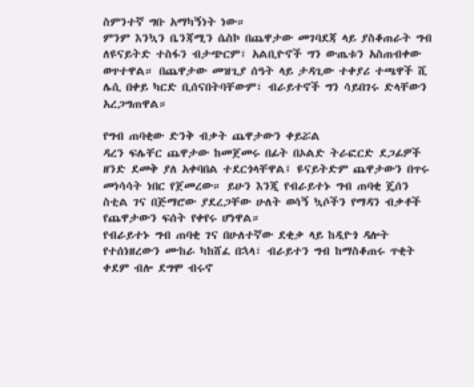ስምንተኛ ግቡ አማካኝነት ነው።
ምንም እንኳን ቤንጃሚን ሴስኮ በጨዋታው መገባደጃ ላይ ያስቆጠራት ግብ ለዩናይትድ ተስፋን ብታጭርም፣ አልቢዮኖች ግን ውጤቱን አስጠብቀው ወጥተዋል። በጨዋታው መዝጊያ ሰዓት ላይ ታዳጊው ተቀያሪ ተጫዋች ሺ ሌሲ በቀይ ካርድ ቢሰናበትባቸውም፣ ብራይተኖች ግን ሳይበገሩ ድላቸውን አረጋግጠዋል።

የግብ ጠባቂው ድንቅ ብቃት ጨዋታውን ቀይሯል
ዳረን ፍሌቸር ጨዋታው ከመጀመሩ በፊት በኦልድ ትራፎርድ ደጋፊዎች ዘንድ ደመቅ ያለ አቀባበል ተደርጎላቸዋል፤ ዩናይትድም ጨዋታውን በጥሩ መነሳሳት ነበር የጀመረው። ይሁን እንጂ የብራይተኑ ግብ ጠባቂ ጄሰን ስቲል ገና በጅማሮው ያደረጋቸው ሁለት ወሳኝ ኳሶችን የማዳን ብቃቶች የጨዋታውን ፍሰት የቀየሩ ሆነዋል።
የብራይተኑ ግብ ጠባቂ ገና በሁለተኛው ደቂቃ ላይ ከዲዮጎ ዳሎት የተሰነዘረውን ሙከራ ካከሸፈ በኋላ፣ ብራይተን ግብ ከማስቆጠሩ ጥቂት ቀደም ብሎ ደግሞ ብሩኖ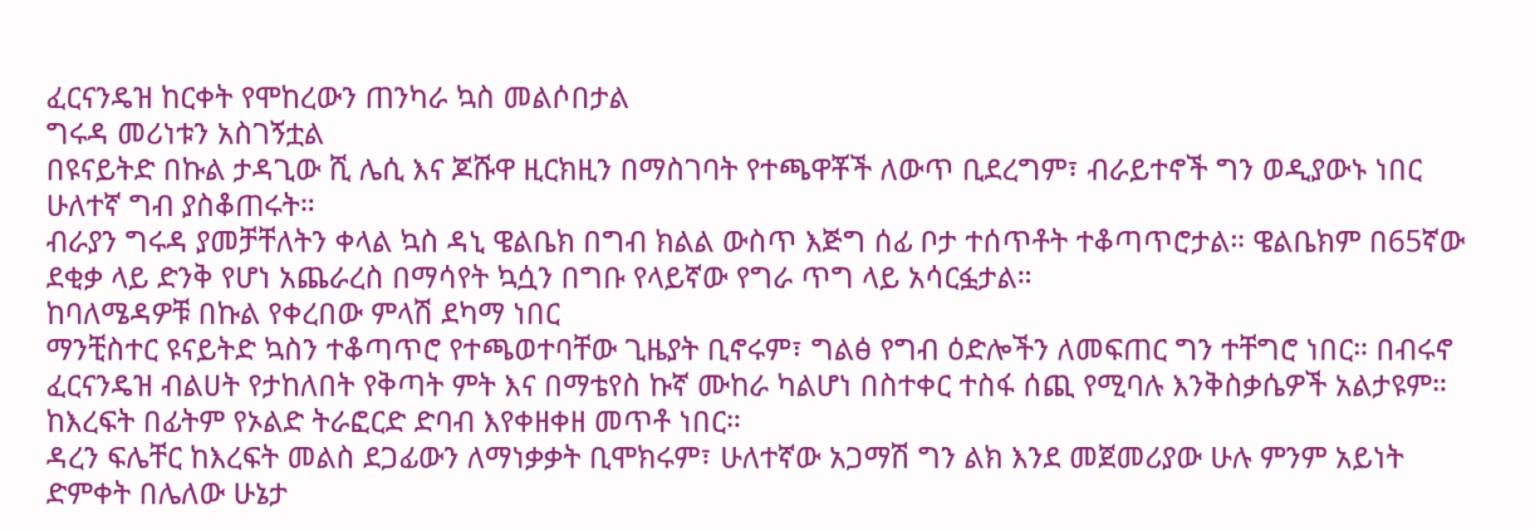ፈርናንዴዝ ከርቀት የሞከረውን ጠንካራ ኳስ መልሶበታል
ግሩዳ መሪነቱን አስገኝቷል
በዩናይትድ በኩል ታዳጊው ሺ ሌሲ እና ጆሹዋ ዚርክዚን በማስገባት የተጫዋቾች ለውጥ ቢደረግም፣ ብራይተኖች ግን ወዲያውኑ ነበር ሁለተኛ ግብ ያስቆጠሩት።
ብራያን ግሩዳ ያመቻቸለትን ቀላል ኳስ ዳኒ ዌልቤክ በግብ ክልል ውስጥ እጅግ ሰፊ ቦታ ተሰጥቶት ተቆጣጥሮታል። ዌልቤክም በ65ኛው ደቂቃ ላይ ድንቅ የሆነ አጨራረስ በማሳየት ኳሷን በግቡ የላይኛው የግራ ጥግ ላይ አሳርፏታል።
ከባለሜዳዎቹ በኩል የቀረበው ምላሽ ደካማ ነበር
ማንቺስተር ዩናይትድ ኳስን ተቆጣጥሮ የተጫወተባቸው ጊዜያት ቢኖሩም፣ ግልፅ የግብ ዕድሎችን ለመፍጠር ግን ተቸግሮ ነበር። በብሩኖ ፈርናንዴዝ ብልሀት የታከለበት የቅጣት ምት እና በማቴየስ ኩኛ ሙከራ ካልሆነ በስተቀር ተስፋ ሰጪ የሚባሉ እንቅስቃሴዎች አልታዩም። ከእረፍት በፊትም የኦልድ ትራፎርድ ድባብ እየቀዘቀዘ መጥቶ ነበር።
ዳረን ፍሌቸር ከእረፍት መልስ ደጋፊውን ለማነቃቃት ቢሞክሩም፣ ሁለተኛው አጋማሽ ግን ልክ እንደ መጀመሪያው ሁሉ ምንም አይነት ድምቀት በሌለው ሁኔታ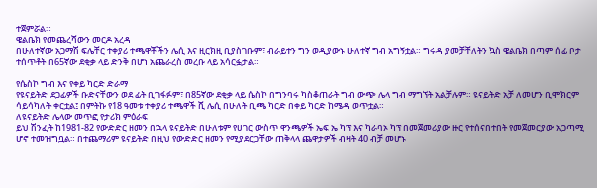ተጀምሯል።
ዌልቤክ የመጨረሻውን መርዶ አረዳ
በሁለተኛው አጋማሽ ፍሌቸር ተቀያሪ ተጫዋቾችን ሌሲ እና ዚርክዚ ቢያስገቡም፣ ብራይተን ግን ወዲያውኑ ሁለተኛ ግብ አግኝቷል። ግሩዳ ያመቻቸለትን ኳስ ዌልቤክ በጣም ሰፊ ቦታ ተሰጥቶት በ65ኛው ደቂቃ ላይ ድንቅ በሆነ አጨራረስ መረቡ ላይ አሳርፏታል።

የሴስኮ ግብ እና የቀይ ካርድ ድራማ
የዩናይትድ ደጋፊዎች ቡድናቸውን ወደ ፊት ቢገፋፉም፣ በ85ኛው ደቂቃ ላይ ሴስኮ በግንባሩ ካስቆጠራት ግብ ውጭ ሌላ ግብ ማግኘት አልቻሉም። ዩናይትድ አቻ ለመሆን ቢሞክርም ሳይሳካለት ቀርቷል፤ በምትኩ የ18 ዓመቱ ተቀያሪ ተጫዋች ሺ ሌሲ በሁለት ቢጫ ካርድ በቀይ ካርድ ከሜዳ ወጥቷል።
ለዩናይትድ ሌላው መጥፎ የታሪክ ምዕራፍ
ይህ ሽንፈት ከ1981-82 የውድድር ዘመን በኋላ ዩናይትድ በሁለቱም የሀገር ውስጥ ዋንጫዎች ኤፍ ኤ ካፕ እና ካራባኦ ካፕ በመጀመሪያው ዙር የተሰናበተበት የመጀመርያው አጋጣሚ ሆኖ ተመዝግቧል። በተጨማሪም ዩናይትድ በዚህ የውድድር ዘመን የሚያደርጋቸው ጠቅላላ ጨዋታዎች ብዛት 40 ብቻ መሆኑ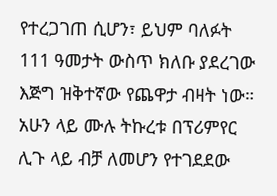የተረጋገጠ ሲሆን፣ ይህም ባለፉት 111 ዓመታት ውስጥ ክለቡ ያደረገው እጅግ ዝቅተኛው የጨዋታ ብዛት ነው።
አሁን ላይ ሙሉ ትኩረቱ በፕሪምየር ሊጉ ላይ ብቻ ለመሆን የተገደደው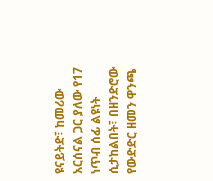ዩናይትድ፣ ከመሪው አርሰናል ጋር ያለው የ17 ነጥብ ሰፊ ልዩነት ሲታከልበት፣ በዘንድሮው የውድድር ዘመን ዋንጫ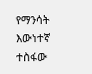የማንሳት እውነተኛ ተስፋው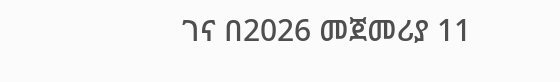ገና በ2026 መጀመሪያ 11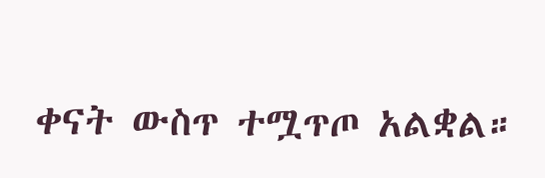ቀናት ውስጥ ተሟጥጦ አልቋል።